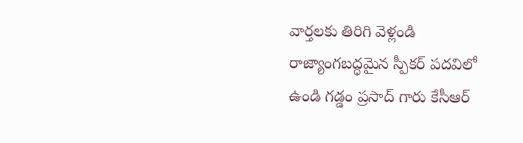వార్తలకు తిరిగి వెళ్లండి
రాజ్యాంగబద్ధమైన స్పీకర్ పదవిలో ఉండి గడ్డం ప్రసాద్ గారు కేసీఆర్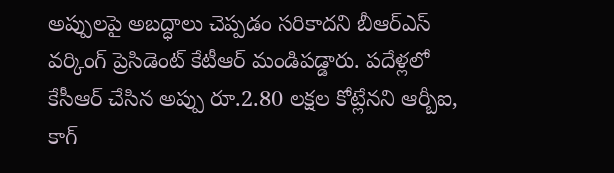అప్పులపై అబద్ధాలు చెప్పడం సరికాదని బీఆర్ఎస్ వర్కింగ్ ప్రెసిడెంట్ కేటీఆర్ మండిపడ్డారు. పదేళ్లలో కేసీఆర్ చేసిన అప్పు రూ.2.80 లక్షల కోట్లేనని ఆర్బీఐ, కాగ్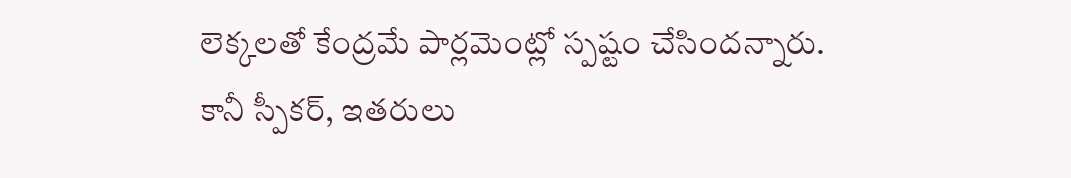లెక్కలతో కేంద్రమే పార్లమెంట్లో స్పష్టం చేసిందన్నారు.
కానీ స్పీకర్, ఇతరులు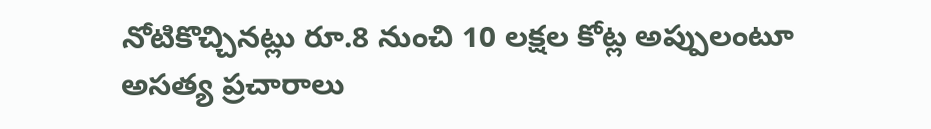నోటికొచ్చినట్లు రూ.8 నుంచి 10 లక్షల కోట్ల అప్పులంటూ అసత్య ప్రచారాలు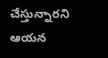చేస్తున్నారని ఆయన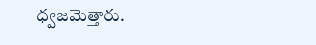ధ్వజమెత్తారు.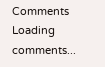Comments
Loading comments...